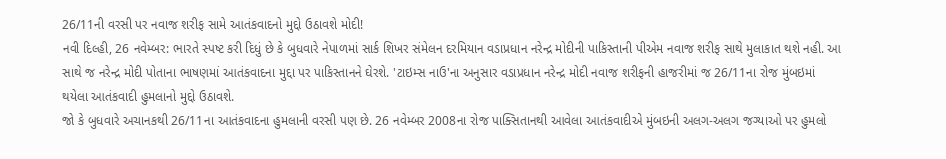26/11ની વરસી પર નવાજ શરીફ સામે આતંકવાદનો મુદ્દો ઉઠાવશે મોદી!
નવી દિલ્હી, 26 નવેમ્બર: ભારતે સ્પષ્ટ કરી દિધું છે કે બુધવારે નેપાળમાં સાર્ક શિખર સંમેલન દરમિયાન વડાપ્રધાન નરેન્દ્ર મોદીની પાકિસ્તાની પીએમ નવાજ શરીફ સાથે મુલાકાત થશે નહી. આ સાથે જ નરેન્દ્ર મોદી પોતાના ભાષણમાં આતંકવાદના મુદ્દા પર પાકિસ્તાનને ઘેરશે. 'ટાઇમ્સ નાઉ'ના અનુસાર વડાપ્રધાન નરેન્દ્ર મોદી નવાજ શરીફની હાજરીમાં જ 26/11ના રોજ મુંબઇમાં થયેલા આતંકવાદી હુમલાનો મુદ્દો ઉઠાવશે.
જો કે બુધવારે અચાનકથી 26/11ના આતંકવાદના હુમલાની વરસી પણ છે. 26 નવેમ્બર 2008ના રોજ પાક્સિતાનથી આવેલા આતંકવાદીએ મુંબઇની અલગ-અલગ જગ્યાઓ પર હુમલો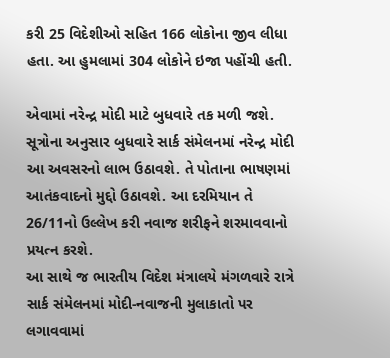કરી 25 વિદેશીઓ સહિત 166 લોકોના જીવ લીધા હતા. આ હુમલામાં 304 લોકોને ઇજા પહોંચી હતી.

એવામાં નરેન્દ્ર મોદી માટે બુધવારે તક મળી જશે. સૂત્રોના અનુસાર બુધવારે સાર્ક સંમેલનમાં નરેન્દ્ર મોદી આ અવસરનો લાભ ઉઠાવશે. તે પોતાના ભાષણમાં આતંકવાદનો મુદ્દો ઉઠાવશે. આ દરમિયાન તે 26/11નો ઉલ્લેખ કરી નવાજ શરીફને શરમાવવાનો પ્રયત્ન કરશે.
આ સાથે જ ભારતીય વિદેશ મંત્રાલયે મંગળવારે રાત્રે સાર્ક સંમેલનમાં મોદી-નવાજની મુલાકાતો પર લગાવવામાં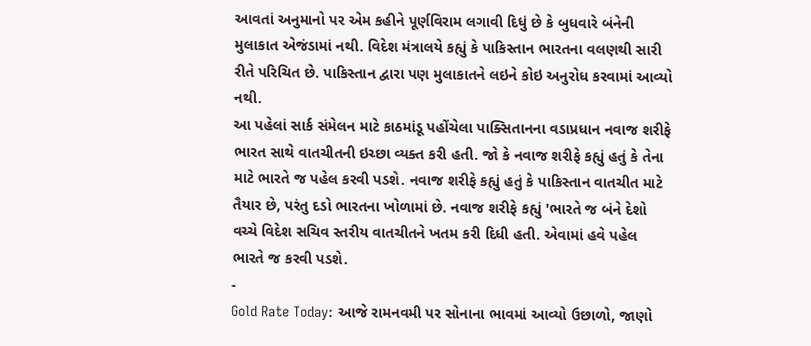આવતાં અનુમાનો પર એમ કહીને પૂર્ણવિરામ લગાવી દિધું છે કે બુધવારે બંનેની મુલાકાત એજંડામાં નથી. વિદેશ મંત્રાલયે કહ્યું કે પાકિસ્તાન ભારતના વલણથી સારી રીતે પરિચિત છે. પાકિસ્તાન દ્વારા પણ મુલાકાતને લઇને કોઇ અનુરોધ કરવામાં આવ્યો નથી.
આ પહેલાં સાર્ક સંમેલન માટે કાઠમાંડૂ પહોંચેલા પાક્સિતાનના વડાપ્રધાન નવાજ શરીફે ભારત સાથે વાતચીતની ઇચ્છા વ્યક્ત કરી હતી. જો કે નવાજ શરીફે કહ્યું હતું કે તેના માટે ભારતે જ પહેલ કરવી પડશે. નવાજ શરીફે કહ્યું હતું કે પાકિસ્તાન વાતચીત માટે તૈયાર છે, પરંતુ દડો ભારતના ખોળામાં છે. નવાજ શરીફે કહ્યું 'ભારતે જ બંને દેશો વચ્ચે વિદેશ સચિવ સ્તરીય વાતચીતને ખતમ કરી દિધી હતી. એવામાં હવે પહેલ ભારતે જ કરવી પડશે.
-
Gold Rate Today: આજે રામનવમી પર સોનાના ભાવમાં આવ્યો ઉછાળો, જાણો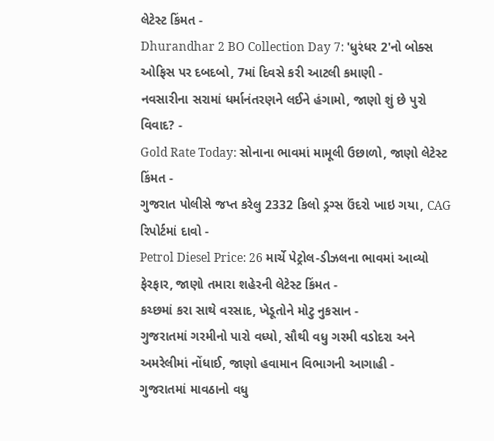લેટેસ્ટ કિંમત -
Dhurandhar 2 BO Collection Day 7: 'ધુરંધર 2'નો બોક્સ ઓફિસ પર દબદબો, 7માં દિવસે કરી આટલી કમાણી -
નવસારીના સરામાં ધર્માનંતરણને લઈને હંગામો, જાણો શું છે પુરો વિવાદ? -
Gold Rate Today: સોનાના ભાવમાં મામૂલી ઉછાળો, જાણો લેટેસ્ટ કિંમત -
ગુજરાત પોલીસે જપ્ત કરેલુ 2332 કિલો ડ્રગ્સ ઉંદરો ખાઇ ગયા, CAG રિપોર્ટમાં દાવો -
Petrol Diesel Price: 26 માર્ચે પેટ્રોલ-ડીઝલના ભાવમાં આવ્યો ફેરફાર, જાણો તમારા શહેરની લેટેસ્ટ કિંમત -
કચ્છમાં કરા સાથે વરસાદ, ખેડૂતોને મોટુ નુકસાન -
ગુજરાતમાં ગરમીનો પારો વધ્યો, સૌથી વધુ ગરમી વડોદરા અને અમરેલીમાં નોંધાઈ, જાણો હવામાન વિભાગની આગાહી -
ગુજરાતમાં માવઠાનો વધુ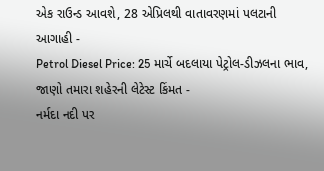એક રાઉન્ડ આવશે, 28 એપ્રિલથી વાતાવરણમાં પલટાની આગાહી -
Petrol Diesel Price: 25 માર્ચે બદલાયા પેટ્રોલ-ડીઝલના ભાવ, જાણો તમારા શહેરની લેટેસ્ટ કિંમત -
નર્મદા નદી પર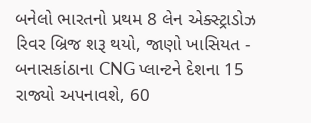બનેલો ભારતનો પ્રથમ 8 લેન એક્સ્ટ્રાડોઝ રિવર બ્રિજ શરૂ થયો, જાણો ખાસિયત -
બનાસકાંઠાના CNG પ્લાન્ટને દેશના 15 રાજ્યો અપનાવશે, 60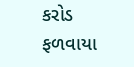કરોડ ફળવાયા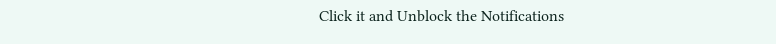Click it and Unblock the Notifications